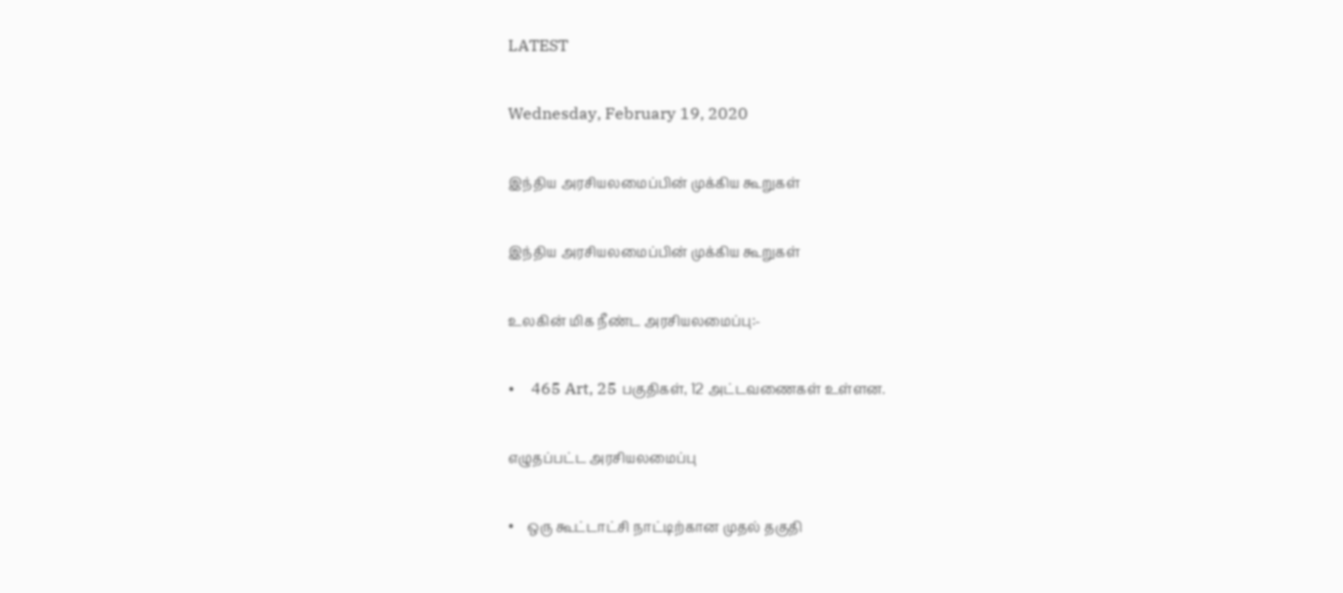LATEST

Wednesday, February 19, 2020

இந்திய அரசியலமைப்பின் முக்கிய கூறுகள்

இந்திய அரசியலமைப்பின் முக்கிய கூறுகள்

உலகின் மிக நீண்ட அரசியலமைப்பு:-

•    465 Art, 25 பகுதிகள், 12 அட்டவணைகள் உள்ளன.

எழுதப்பட்ட அரசியலமைப்பு

•    ஒரு கூட்டாட்சி நாட்டிற்கான முதல் தகுதி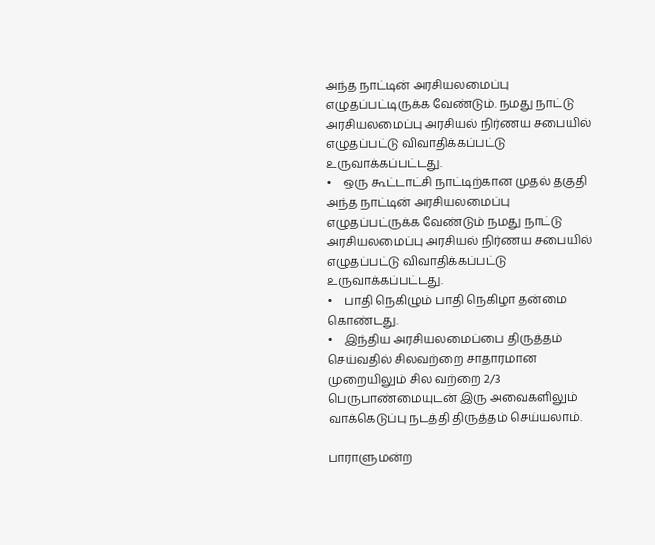அந்த நாட்டின் அரசியலமைப்பு எழுதப்பட்டிருக்க வேண்டும். நமது நாட்டு அரசியலமைப்பு அரசியல் நிர்ணய சபையில் எழுதப்பட்டு விவாதிக்கப்பட்டு உருவாக்கப்பட்டது.
•    ஒரு கூட்டாட்சி நாட்டிற்கான முதல் தகுதி அந்த நாட்டின் அரசியலமைப்பு எழுதப்பட்ருக்க வேண்டும் நமது நாட்டு அரசியலமைப்பு அரசியல் நிர்ணய சபையில் எழுதப்பட்டு விவாதிக்கப்பட்டு உருவாக்கப்பட்டது.
•    பாதி நெகிழும் பாதி நெகிழா தன்மை கொண்டது.
•    இந்திய அரசியலமைப்பை திருத்தம் செய்வதில் சிலவற்றை சாதாரமான முறையிலும் சில வற்றை 2/3 பெருபாண்மையுடன் இரு அவைகளிலும் வாக்கெடுப்பு நடத்தி திருத்தம் செய்யலாம்.

பாராளுமன்ற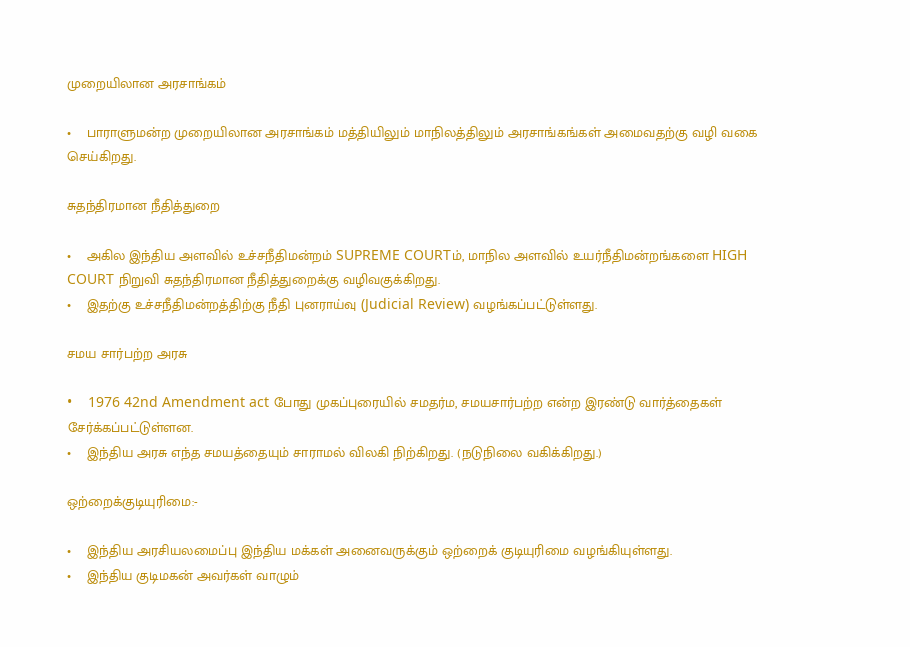முறையிலான அரசாங்கம்

•    பாராளுமன்ற முறையிலான அரசாங்கம் மத்தியிலும் மாநிலத்திலும் அரசாங்கங்கள் அமைவதற்கு வழி வகை செய்கிறது.

சுதந்திரமான நீதித்துறை

•    அகில இந்திய அளவில் உச்சநீதிமன்றம் SUPREME COURTம், மாநில அளவில் உயர்நீதிமன்றங்களை HIGH COURT நிறுவி சுதந்திரமான நீதித்துறைக்கு வழிவகுக்கிறது.
•    இதற்கு உச்சநீதிமன்றத்திற்கு நீதி புனராய்வு (Judicial Review) வழங்கப்பட்டுள்ளது.

சமய சார்பற்ற அரசு

•    1976 42nd Amendment act போது முகப்புரையில் சமதர்ம, சமயசார்பற்ற என்ற இரண்டு வார்த்தைகள் சேர்க்கப்பட்டுள்ளன.
•    இந்திய அரசு எந்த சமயத்தையும் சாராமல் விலகி நிற்கிறது. (நடுநிலை வகிக்கிறது.)

ஒற்றைக்குடியுரிமை:-

•    இந்திய அரசியலமைப்பு இந்திய மக்கள் அனைவருக்கும் ஒற்றைக் குடியுரிமை வழங்கியுள்ளது.
•    இந்திய குடிமகன் அவர்கள் வாழும்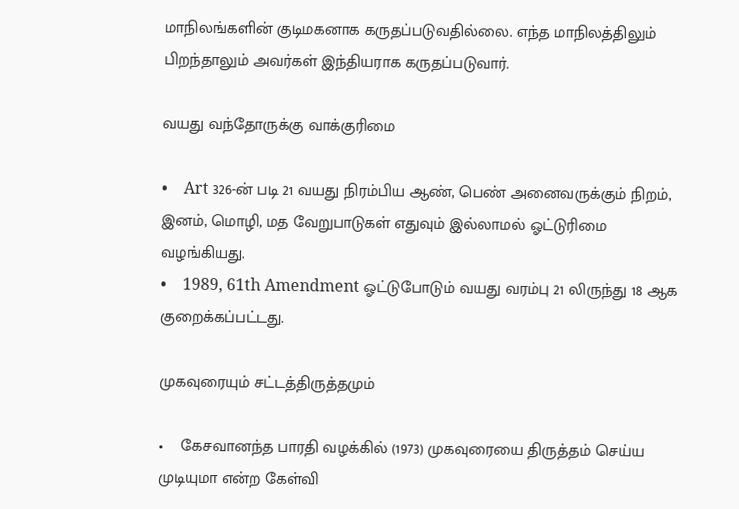மாநிலங்களின் குடிமகனாக கருதப்படுவதில்லை. எந்த மாநிலத்திலும் பிறந்தாலும் அவர்கள் இந்தியராக கருதப்படுவார்.

வயது வந்தோருக்கு வாக்குரிமை

•    Art 326-ன் படி 21 வயது நிரம்பிய ஆண், பெண் அனைவருக்கும் நிறம், இனம், மொழி, மத வேறுபாடுகள் எதுவும் இல்லாமல் ஓட்டுரிமை வழங்கியது.
•    1989, 61th Amendment ஓட்டுபோடும் வயது வரம்பு 21 லிருந்து 18 ஆக குறைக்கப்பட்டது.

முகவுரையும் சட்டத்திருத்தமும்

•    கேசவானந்த பாரதி வழக்கில் (1973) முகவுரையை திருத்தம் செய்ய முடியுமா என்ற கேள்வி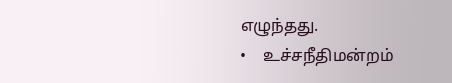எழுந்தது.
•    உச்சநீதிமன்றம்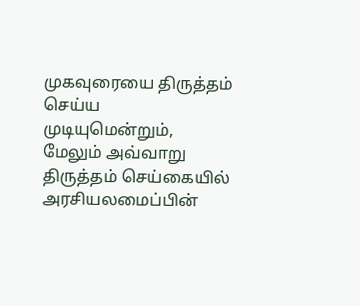முகவுரையை திருத்தம் செய்ய முடியுமென்றும், மேலும் அவ்வாறு திருத்தம் செய்கையில் அரசியலமைப்பின்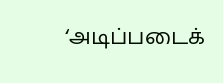‘அடிப்படைக்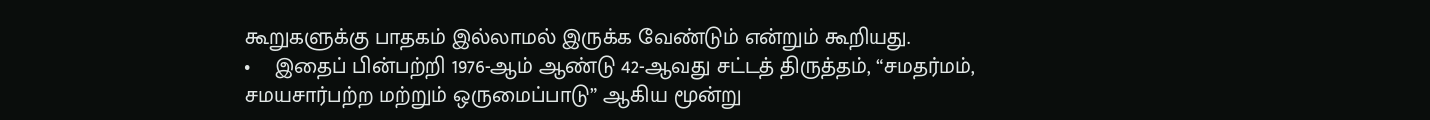கூறுகளுக்கு பாதகம் இல்லாமல் இருக்க வேண்டும் என்றும் கூறியது.
•    இதைப் பின்பற்றி 1976-ஆம் ஆண்டு 42-ஆவது சட்டத் திருத்தம், “சமதர்மம், சமயசார்பற்ற மற்றும் ஒருமைப்பாடு” ஆகிய மூன்று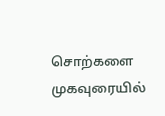சொற்களை முகவுரையில்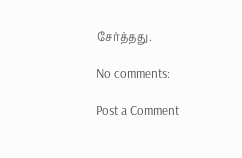சேர்த்தது.

No comments:

Post a Comment